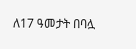ለ17 ዓመታት በባሏ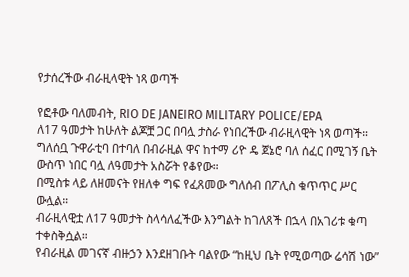የታሰረችው ብራዚላዊት ነጻ ወጣች

የፎቶው ባለመብት, RIO DE JANEIRO MILITARY POLICE/EPA
ለ17 ዓመታት ከሁለት ልጆቿ ጋር በባሏ ታስራ የነበረችው ብራዚላዊት ነጻ ወጣች።
ግለሰቧ ጉዋራቲባ በተባለ በብራዚል ዋና ከተማ ሪዮ ዴ ጀኔሮ ባለ ሰፈር በሚገኝ ቤት ውስጥ ነበር ባሏ ለዓመታት አስሯት የቆየው።
በሚስቱ ላይ ለዘመናት የዘለቀ ግፍ የፈጸመው ግለሰብ በፖሊስ ቁጥጥር ሥር ውሏል።
ብራዚላዊቷ ለ17 ዓመታት ስላሳለፈችው እንግልት ከገለጸች በኋላ በአገሪቱ ቁጣ ተቀስቅሷል።
የብራዚል መገናኛ ብዙኃን እንደዘገቡት ባልየው “ከዚህ ቤት የሚወጣው ሬሳሽ ነው”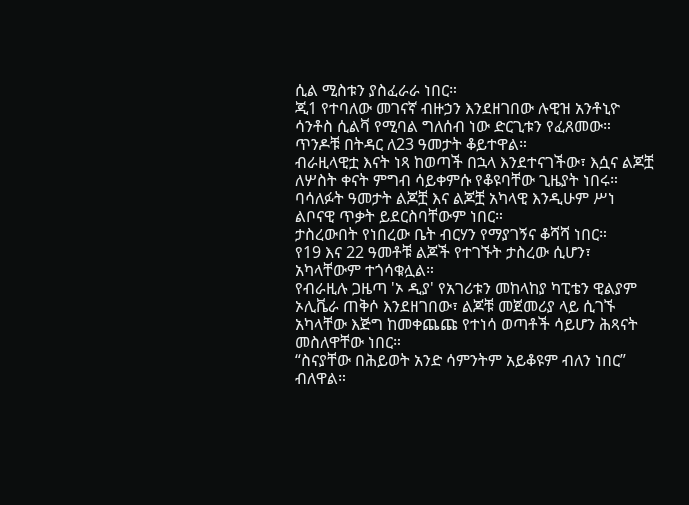ሲል ሚስቱን ያስፈራራ ነበር።
ጂ1 የተባለው መገናኛ ብዙኃን እንደዘገበው ሉዊዝ አንቶኒዮ ሳንቶስ ሲልቫ የሚባል ግለሰብ ነው ድርጊቱን የፈጸመው።
ጥንዶቹ በትዳር ለ23 ዓመታት ቆይተዋል።
ብራዚላዊቷ እናት ነጻ ከወጣች በኋላ እንደተናገችው፣ እሷና ልጆቿ ለሦስት ቀናት ምግብ ሳይቀምሱ የቆዩባቸው ጊዜያት ነበሩ።
ባሳለፉት ዓመታት ልጆቿ እና ልጆቿ አካላዊ እንዲሁም ሥነ ልቦናዊ ጥቃት ይደርስባቸውም ነበር።
ታስረውበት የነበረው ቤት ብርሃን የማያገኝና ቆሻሻ ነበር።
የ19 እና 22 ዓመቶቹ ልጆች የተገኙት ታስረው ሲሆን፣ አካላቸውም ተጎሳቁሏል።
የብራዚሉ ጋዜጣ 'ኦ ዲያ' የአገሪቱን መከላከያ ካፒቴን ዊልያም ኦሊቬራ ጠቅሶ እንደዘገበው፣ ልጆቹ መጀመሪያ ላይ ሲገኙ አካላቸው እጅግ ከመቀጨጩ የተነሳ ወጣቶች ሳይሆን ሕጻናት መስለዋቸው ነበር።
“ስናያቸው በሕይወት አንድ ሳምንትም አይቆዩም ብለን ነበር” ብለዋል።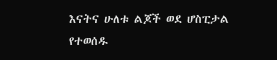እናትና ሁለቱ ልጆች ወደ ሆስፒታል የተወሰዱ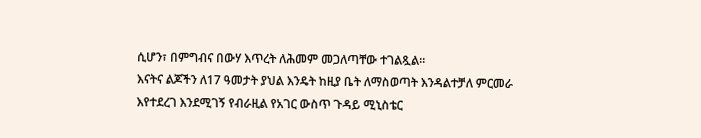ሲሆን፣ በምግብና በውሃ እጥረት ለሕመም መጋለጣቸው ተገልጿል።
እናትና ልጆችን ለ17 ዓመታት ያህል እንዴት ከዚያ ቤት ለማስወጣት እንዳልተቻለ ምርመራ እየተደረገ እንደሚገኝ የብራዚል የአገር ውስጥ ጉዳይ ሚኒስቴር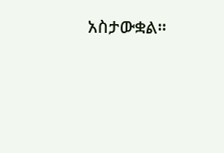አስታውቋል።